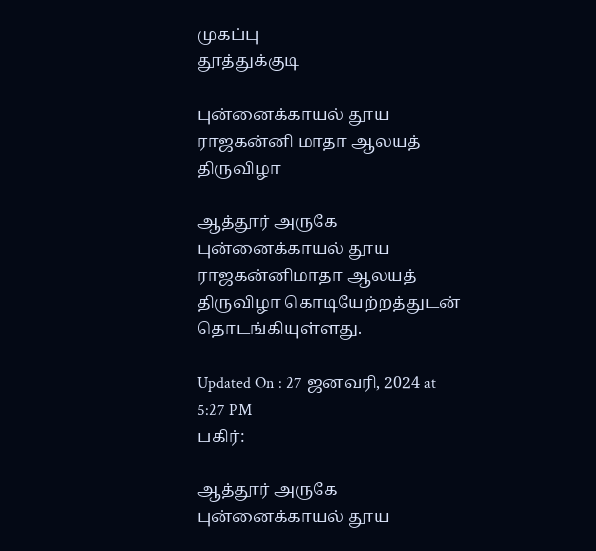முகப்பு
தூத்துக்குடி

புன்னைக்காயல் தூய ராஜகன்னி மாதா ஆலயத் திருவிழா

ஆத்தூர் அருகே புன்னைக்காயல் தூய ராஜகன்னிமாதா ஆலயத் திருவிழா கொடியேற்றத்துடன் தொடங்கியுள்ளது.

Updated On : 27 ஜனவரி, 2024 at 5:27 PM
பகிர்:

ஆத்தூர் அருகே புன்னைக்காயல் தூய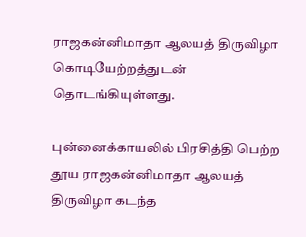ராஜகன்னிமாதா ஆலயத் திருவிழா கொடியேற்றத்துடன் தொடங்கியுள்ளது.

புன்னைக்காயலில் பிரசித்தி பெற்ற தூய ராஜகன்னிமாதா ஆலயத் திருவிழா கடந்த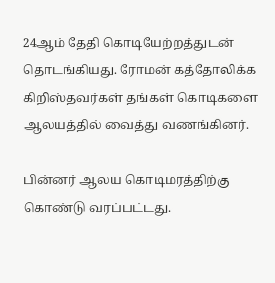24ஆம் தேதி கொடியேற்றத்துடன் தொடங்கியது. ரோமன் கத்தோலிக்க கிறிஸ்தவர்கள் தங்கள் கொடிகளை ஆலயத்தில் வைத்து வணங்கினர்.

பின்னர் ஆலய கொடிமரத்திற்கு கொண்டு வரப்பட்டது.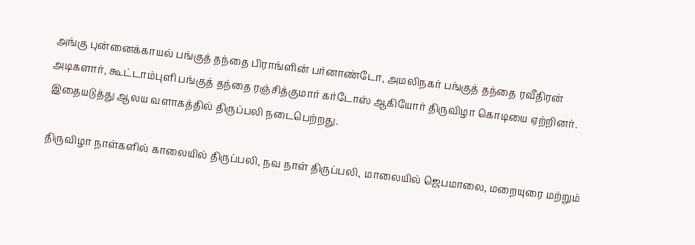அங்கு புன்னைக்காயல் பங்குத் தந்தை பிராங்ளின் பர்னாண்டோ, அமலிநகர் பங்குத் தந்தை ரவீதிரன் அடிகளார், கூட்டாம்புளி பங்குத் தந்தை ரஞ்சித்குமார் கர்டோஸ் ஆகியோர் திருவிழா கொடியை ஏற்றினர். இதையடுத்து ஆலய வளாகத்தில் திருப்பலி நடைபெற்றது.

திருவிழா நாள்களில் காலையில் திருப்பலி, நவ நாள் திருப்பலி, மாலையில் ஜெபமாலை, மறையுரை மற்றும்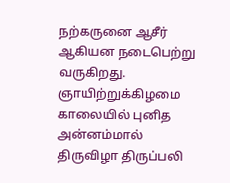நற்கருனை ஆசீர் ஆகியன நடைபெற்று வருகிறது. ஞாயிற்றுக்கிழமை காலையில் புனித அன்னம்மால் திருவிழா திருப்பலி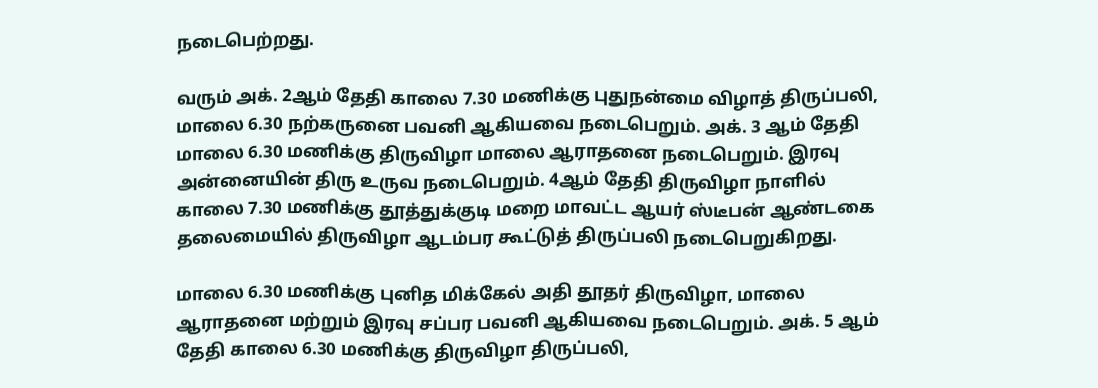நடைபெற்றது.

வரும் அக். 2ஆம் தேதி காலை 7.30 மணிக்கு புதுநன்மை விழாத் திருப்பலி, மாலை 6.30 நற்கருனை பவனி ஆகியவை நடைபெறும். அக். 3 ஆம் தேதி மாலை 6.30 மணிக்கு திருவிழா மாலை ஆராதனை நடைபெறும். இரவு அன்னையின் திரு உருவ நடைபெறும். 4ஆம் தேதி திருவிழா நாளில் காலை 7.30 மணிக்கு தூத்துக்குடி மறை மாவட்ட ஆயர் ஸ்டீபன் ஆண்டகை தலைமையில் திருவிழா ஆடம்பர கூட்டுத் திருப்பலி நடைபெறுகிறது.

மாலை 6.30 மணிக்கு புனித மிக்கேல் அதி தூதர் திருவிழா, மாலை ஆராதனை மற்றும் இரவு சப்பர பவனி ஆகியவை நடைபெறும். அக். 5 ஆம் தேதி காலை 6.30 மணிக்கு திருவிழா திருப்பலி,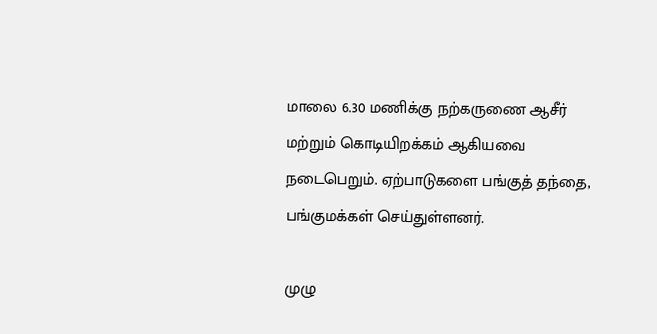மாலை 6.30 மணிக்கு நற்கருணை ஆசீர் மற்றும் கொடியிறக்கம் ஆகியவை நடைபெறும். ஏற்பாடுகளை பங்குத் தந்தை, பங்குமக்கள் செய்துள்ளனர்.

முழு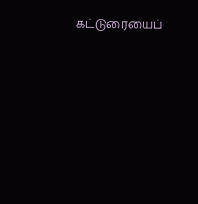கட்டுரையைப்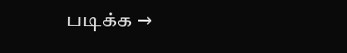படிக்க →